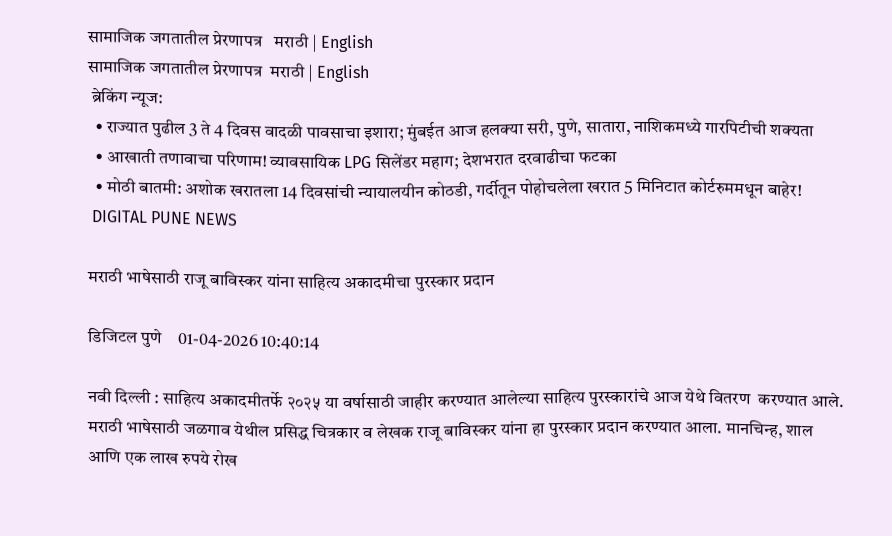सामाजिक जगतातील प्रेरणापत्र   मराठी | English
सामाजिक जगतातील प्रेरणापत्र  मराठी | English
 ब्रेकिंग न्यूज:
  • राज्यात पुढील 3 ते 4 दिवस वादळी पावसाचा इशारा; मुंबईत आज हलक्या सरी, पुणे, सातारा, नाशिकमध्ये गारपिटीची शक्यता
  • आखाती तणावाचा परिणाम! व्यावसायिक LPG सिलेंडर महाग; देशभरात दरवाढीचा फटका
  • मोठी बातमी: अशोक खरातला 14 दिवसांची न्यायालयीन कोठडी, गर्दीतून पोहोचलेला खरात 5 मिनिटात कोर्टरुममधून बाहेर!
 DIGITAL PUNE NEWS

मराठी भाषेसाठी राजू बाविस्कर यांना साहित्य अकादमीचा पुरस्कार प्रदान

डिजिटल पुणे    01-04-2026 10:40:14

नवी दिल्ली : साहित्य अकादमीतर्फे २०२५ या वर्षासाठी जाहीर करण्यात आलेल्या साहित्य पुरस्कारांचे आज येथे वितरण  करण्यात आले. मराठी भाषेसाठी जळगाव येथील प्रसिद्ध चित्रकार व लेखक राजू बाविस्कर यांना हा पुरस्कार प्रदान करण्यात आला. मानचिन्ह, शाल आणि एक लाख रुपये रोख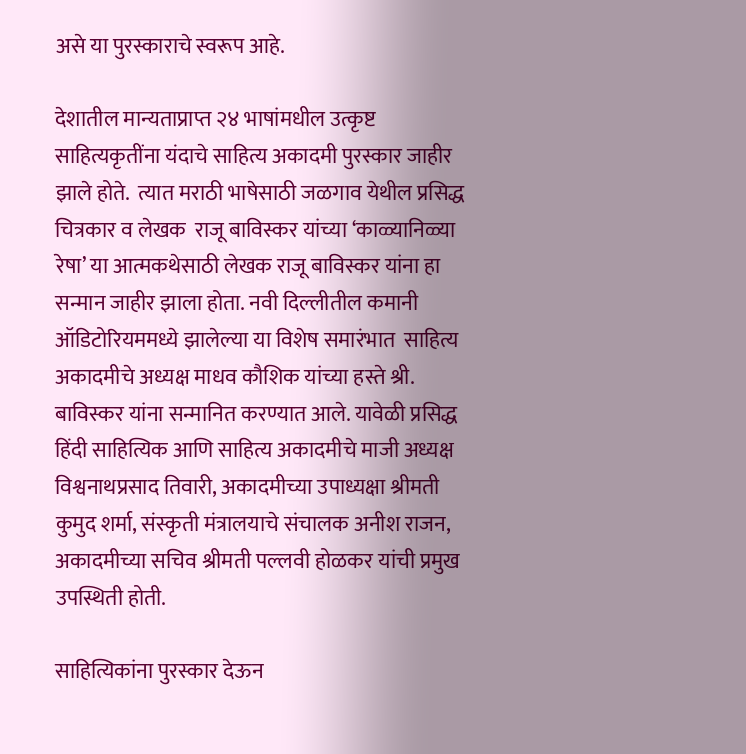असे या पुरस्काराचे स्वरूप आहे.

देशातील मान्यताप्राप्त २४ भाषांमधील उत्कृष्ट साहित्यकृतींना यंदाचे साहित्य अकादमी पुरस्कार जाहीर झाले होते.  त्यात मराठी भाषेसाठी जळगाव येथील प्रसिद्ध चित्रकार व लेखक  राजू बाविस्कर यांच्या ‘काळ्यानिळ्या रेषा’ या आत्मकथेसाठी लेखक राजू बाविस्कर यांना हा सन्मान जाहीर झाला होता. नवी दिल्लीतील कमानी ऑडिटोरियममध्ये झालेल्या या विशेष समारंभात  साहित्य अकादमीचे अध्यक्ष माधव कौशिक यांच्या हस्ते श्री. बाविस्कर यांना सन्मानित करण्यात आले. यावेळी प्रसिद्ध हिंदी साहित्यिक आणि साहित्य अकादमीचे माजी अध्यक्ष विश्वनाथप्रसाद तिवारी, अकादमीच्या उपाध्यक्षा श्रीमती कुमुद शर्मा, संस्कृती मंत्रालयाचे संचालक अनीश राजन, अकादमीच्या सचिव श्रीमती पल्लवी होळकर यांची प्रमुख उपस्थिती होती.

साहित्यिकांना पुरस्कार देऊन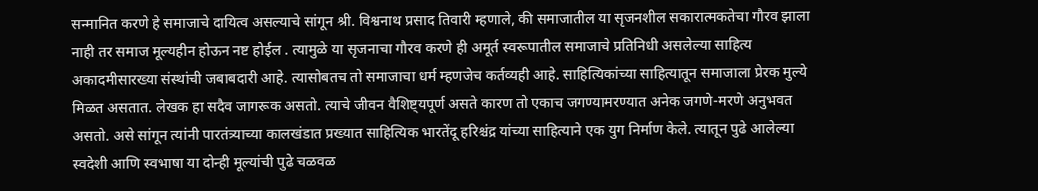सन्मानित करणे हे समाजाचे दायित्व असल्याचे सांगून श्री. विश्वनाथ प्रसाद तिवारी म्हणाले, की समाजातील या सृजनशील सकारात्मकतेचा गौरव झाला नाही तर समाज मूल्यहीन होऊन नष्ट होईल . त्यामुळे या सृजनाचा गौरव करणे ही अमूर्त स्वरूपातील समाजाचे प्रतिनिधी असलेल्या साहित्य अकादमीसारख्या संस्थांची जबाबदारी आहे. त्यासोबतच तो समाजाचा धर्म म्हणजेच कर्तव्यही आहे. साहित्यिकांच्या साहित्यातून समाजाला प्रेरक मुल्ये मिळत असतात. लेखक हा सदैव जागरूक असतो. त्याचे जीवन वैशिष्ट्यपूर्ण असते कारण तो एकाच जगण्यामरण्यात अनेक जगणे-मरणे अनुभवत असतो. असे सांगून त्यांनी पारतंत्र्याच्या कालखंडात प्रख्यात साहित्यिक भारतेंदू हरिश्चंद्र यांच्या साहित्याने एक युग निर्माण केले. त्यातून पुढे आलेल्या स्वदेशी आणि स्वभाषा या दोन्ही मूल्यांची पुढे चळवळ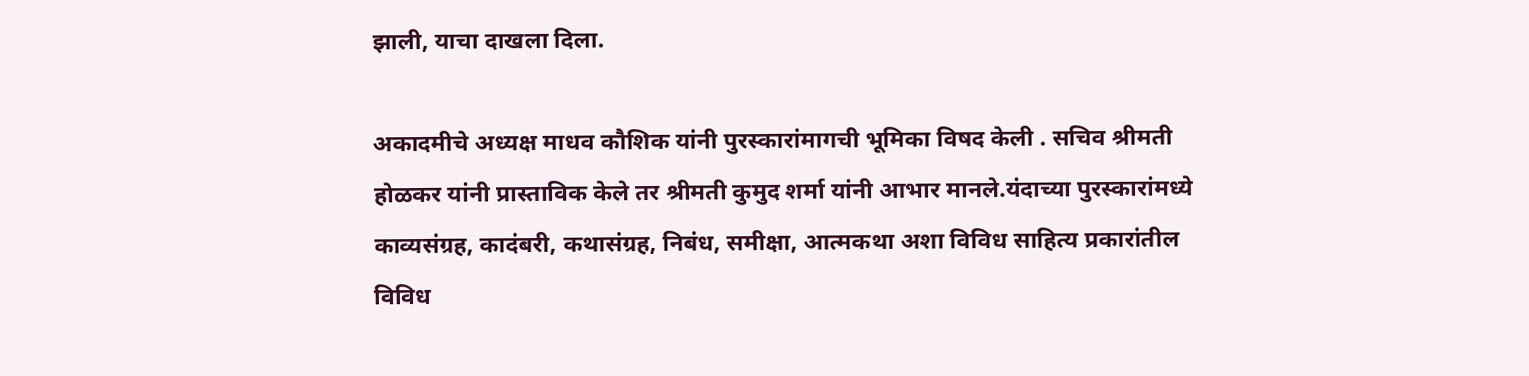झाली, याचा दाखला दिला.

अकादमीचे अध्यक्ष माधव कौशिक यांनी पुरस्कारांमागची भूमिका विषद केली . सचिव श्रीमती होळकर यांनी प्रास्ताविक केले तर श्रीमती कुमुद शर्मा यांनी आभार मानले.यंदाच्या पुरस्कारांमध्ये काव्यसंग्रह, कादंबरी, कथासंग्रह, निबंध, समीक्षा, आत्मकथा अशा विविध साहित्य प्रकारांतील विविध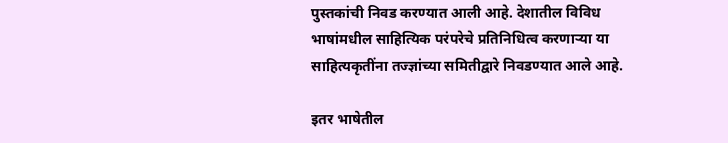पुस्तकांची निवड करण्यात आली आहे. देशातील विविध भाषांमधील साहित्यिक परंपरेचे प्रतिनिधित्व करणाऱ्या या साहित्यकृतींना तज्ज्ञांच्या समितीद्वारे निवडण्यात आले आहे.

इतर भाषेतील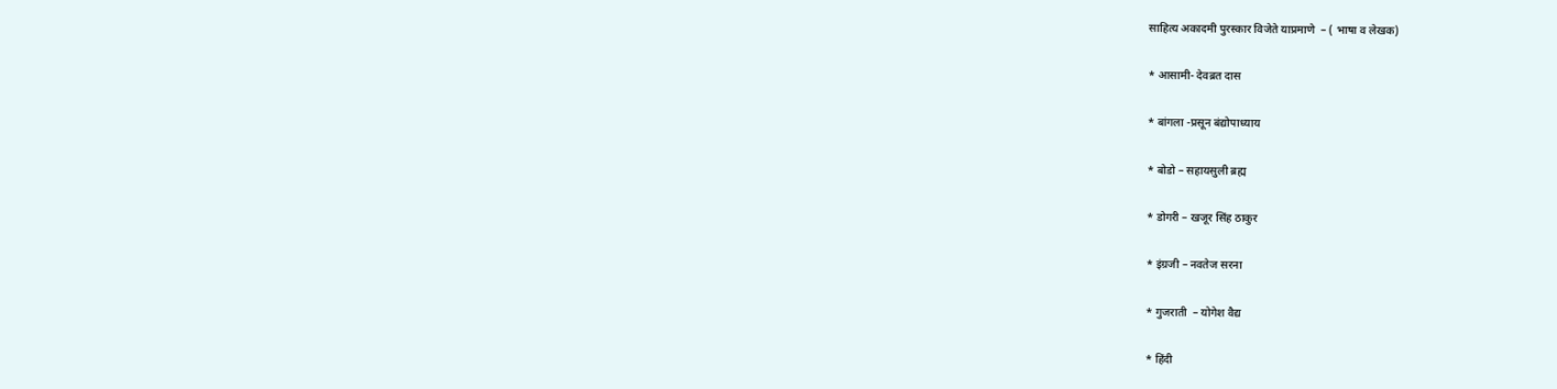साहित्य अकादमी पुरस्कार विजेते याप्रमाणे  – ( भाषा व लेखक)

* आसामी- देवब्रत दास

* बांगला -प्रसून बंद्योपाध्याय

* बोडो – सहायसुली ब्रह्म

* डोगरी – खजूर सिंह ठाकुर

* इंग्रजी – नवतेज सरना

* गुजराती  – योगेश वैद्य

* हिंदी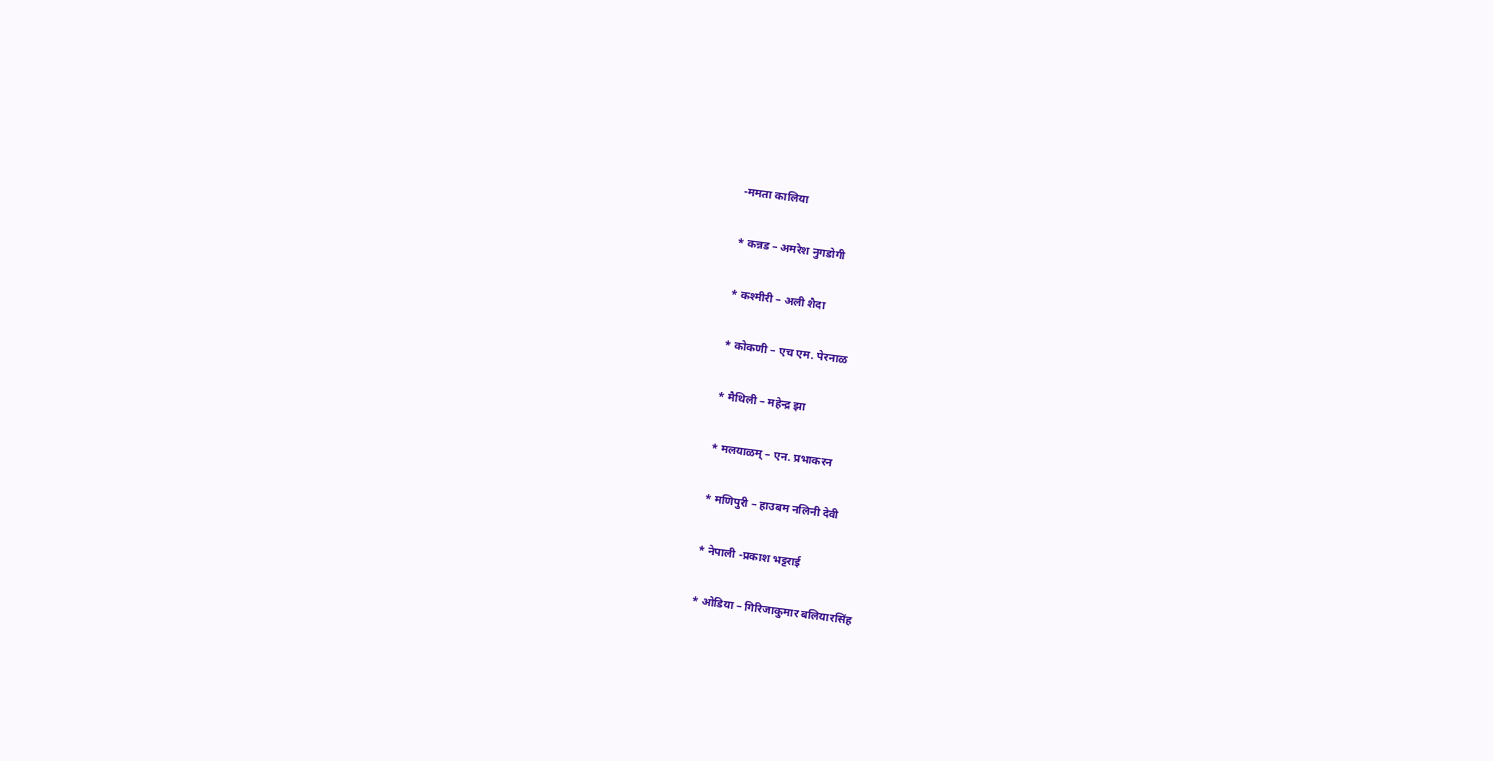-ममता कालिया

* कन्नड – अमरेश नुगडोगी

* कश्मीरी – अली शैदा

* कोकणी – एच एम. पेरनाळ

* मैथिली – महेन्द्र झा

* मलयाळम् – एन. प्रभाकरन

* मणिपुरी – हाउबम नलिनी देवी

* नेपाली -प्रकाश भट्टराई

* ओडिया – गिरिजाकुमार बलियारसिंह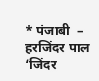* पंजाबी  – हरजिंदर पाल ‘जिंदर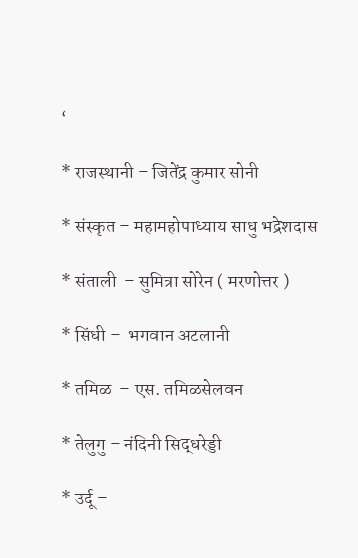‘

* राजस्थानी – जितेंद्र कुमार सोनी

* संस्कृत – महामहोपाध्याय साधु भद्रेशदास

* संताली  – सुमित्रा सोरेन ( मरणोत्तर )

* सिंधी –  भगवान अटलानी

* तमिळ  – एस. तमिळसेलवन

* तेलुगु – नंदिनी सिद्धरेड्डी

* उर्दू –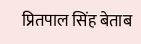प्रितपाल सिंह बेताब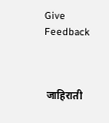Give Feedback



 जाहिराती